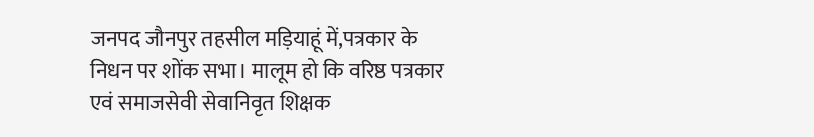जनपद जौनपुर तहसील मड़ियाहूं में,पत्रकार के निधन पर शोंक सभा। मालूम हो कि वरिष्ठ पत्रकार एवं समाजसेवी सेवानिवृत शिक्षक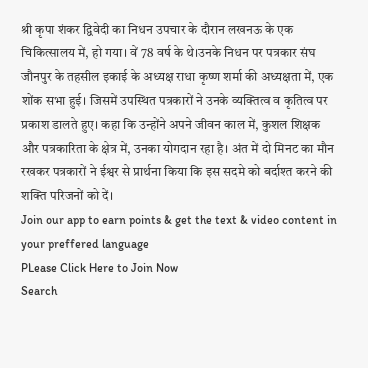श्री कृपा शंकर द्विवेदी का निधन उपचार के दौरान लखनऊ के एक चिकित्सालय में, हो गया। वें 78 वर्ष के थे।उनके निधन पर पत्रकार संघ जौनपुर के तहसील इकाई के अध्यक्ष राधा कृष्ण शर्मा की अध्यक्षता में, एक शोंक सभा हुई। जिसमें उपस्थित पत्रकारों ने उनके व्यक्तित्व व कृतित्व पर प्रकाश डालते हुए। कहा कि उन्होंने अपने जीवन काल में, कुशल शिक्षक और पत्रकारिता के क्षेत्र में, उनका योगदान रहा है। अंत में दो मिनट का मौन रखकर पत्रकारों ने ईश्वर से प्रार्थना किया कि इस सदमे को बर्दाश्त करने की शक्ति परिजनों को दें।
Join our app to earn points & get the text & video content in your preffered language
PLease Click Here to Join Now
Search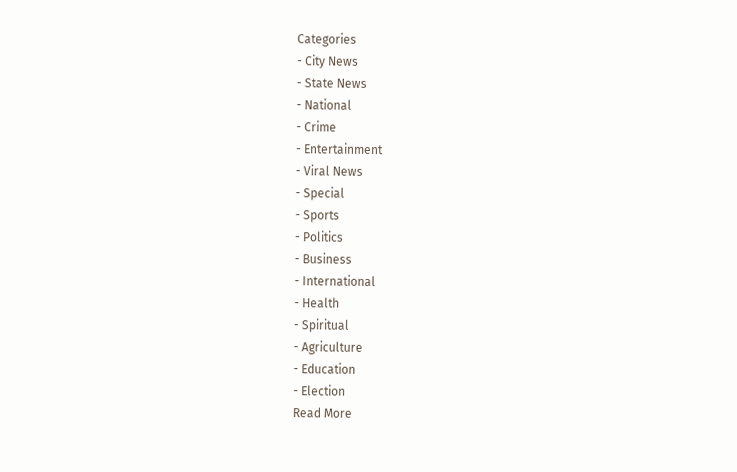Categories
- City News
- State News
- National
- Crime
- Entertainment
- Viral News
- Special
- Sports
- Politics
- Business
- International
- Health
- Spiritual
- Agriculture
- Education
- Election
Read More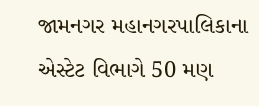જામનગર મહાનગરપાલિકાના એસ્ટેટ વિભાગે 50 મણ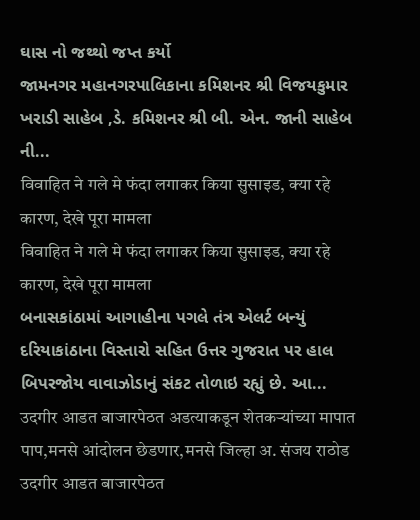ઘાસ નો જથ્થો જપ્ત કર્યો
જામનગર મહાનગરપાલિકાના કમિશનર શ્રી વિજયકુમાર ખરાડી સાહેબ ,ડે. કમિશનર શ્રી બી. એન. જાની સાહેબ ની...
विवाहित ने गले मे फंदा लगाकर किया सुसाइड, क्या रहे कारण, देखे पूरा मामला
विवाहित ने गले मे फंदा लगाकर किया सुसाइड, क्या रहे कारण, देखे पूरा मामला
બનાસકાંઠામાં આગાહીના પગલે તંત્ર એલર્ટ બન્યું
દરિયાકાંઠાના વિસ્તારો સહિત ઉત્તર ગુજરાત પર હાલ બિપરજોય વાવાઝોડાનું સંકટ તોળાઇ રહ્યું છે. આ...
उदगीर आडत बाजारपेठत अडत्याकडून शेतकऱ्यांच्या मापात पाप,मनसे आंदोलन छेडणार,मनसे जिल्हा अ. संजय राठोड
उदगीर आडत बाजारपेठत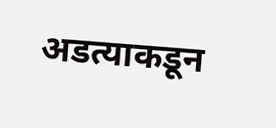अडत्याकडून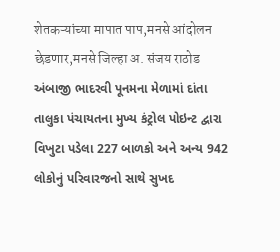शेतकऱ्यांच्या मापात पाप,मनसे आंदोलन छेडणार,मनसे जिल्हा अ. संजय राठोड
અંબાજી ભાદરવી પૂનમના મેળામાં દાંતા તાલુકા પંચાયતના મુખ્ય કંટ્રોલ પોઇન્ટ દ્વારા વિખુટા પડેલા 227 બાળકો અને અન્ય 942 લોકોનું પરિવારજનો સાથે સુખદ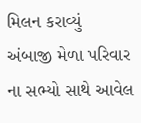મિલન કરાવ્યું
અંબાજી મેળા પરિવાર ના સભ્યો સાથે આવેલ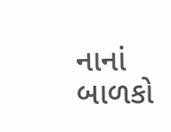નાનાં બાળકો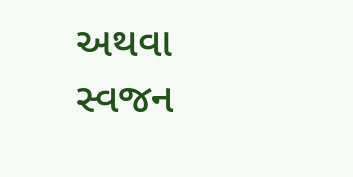અથવા સ્વજન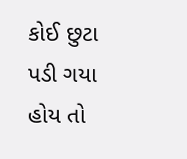કોઈ છુટા પડી ગયા હોય તો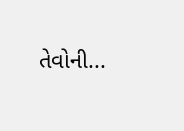તેવોની...